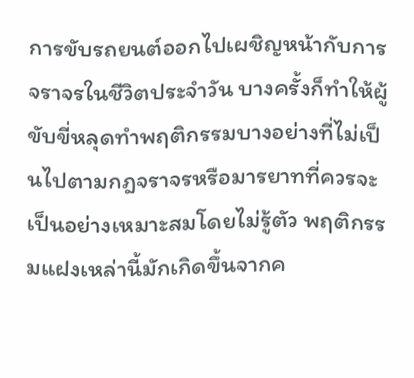การขับรถยนต์ออกไปเผชิญหน้ากับการจราจรในชีวิตประจำวัน บางครั้งก็ทำให้ผู้ขับขี่หลุดทำพฤติกรรมบางอย่างที่ไม่เป็นไปตามกฎจราจรหรือมารยาทที่ควรจะเป็นอย่างเหมาะสมโดยไม่รู้ตัว พฤติกรรมแฝงเหล่านี้มักเกิดขึ้นจากค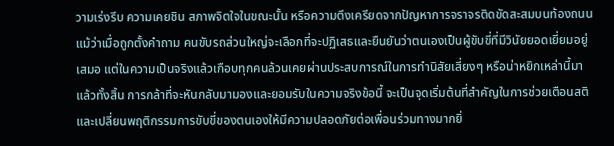วามเร่งรีบ ความเคยชิน สภาพจิตใจในขณะนั้น หรือความตึงเครียดจากปัญหาการจราจรติดขัดสะสมบนท้องถนน แม้ว่าเมื่อถูกตั้งคำถาม คนขับรถส่วนใหญ่จะเลือกที่จะปฏิเสธและยืนยันว่าตนเองเป็นผู้ขับขี่ที่มีวินัยยอดเยี่ยมอยู่เสมอ แต่ในความเป็นจริงแล้วเกือบทุกคนล้วนเคยผ่านประสบการณ์ในการทำนิสัยเสี่ยงๆ หรือน่าหยิกเหล่านี้มาแล้วทั้งสิ้น การกล้าที่จะหันกลับมามองและยอมรับในความจริงข้อนี้ จะเป็นจุดเริ่มต้นที่สำคัญในการช่วยเตือนสติและเปลี่ยนพฤติกรรมการขับขี่ของตนเองให้มีความปลอดภัยต่อเพื่อนร่วมทางมากยิ่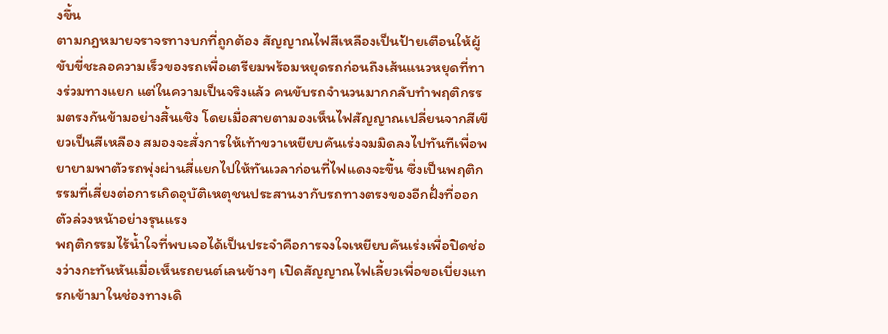งขึ้น
ตามกฎหมายจราจรทางบกที่ถูกต้อง สัญญาณไฟสีเหลืองเป็นป้ายเตือนให้ผู้ขับขี่ชะลอความเร็วของรถเพื่อเตรียมพร้อมหยุดรถก่อนถึงเส้นแนวหยุดที่ทางร่วมทางแยก แต่ในความเป็นจริงแล้ว คนขับรถจำนวนมากกลับทำพฤติกรรมตรงกันข้ามอย่างสิ้นเชิง โดยเมื่อสายตามองเห็นไฟสัญญาณเปลี่ยนจากสีเขียวเป็นสีเหลือง สมองจะสั่งการให้เท้าขวาเหยียบคันเร่งจมมิดลงไปทันทีเพื่อพยายามพาตัวรถพุ่งผ่านสี่แยกไปให้ทันเวลาก่อนที่ไฟแดงจะขึ้น ซึ่งเป็นพฤติกรรมที่เสี่ยงต่อการเกิดอุบัติเหตุชนประสานงากับรถทางตรงของอีกฝั่งที่ออกตัวล่วงหน้าอย่างรุนแรง
พฤติกรรมไร้น้ำใจที่พบเจอได้เป็นประจำคือการจงใจเหยียบคันเร่งเพื่อปิดช่องว่างกะทันหันเมื่อเห็นรถยนต์เลนข้างๆ เปิดสัญญาณไฟเลี้ยวเพื่อขอเบี่ยงแทรกเข้ามาในช่องทางเดิ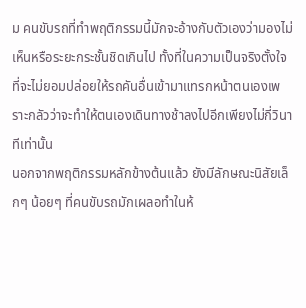ม คนขับรถที่ทำพฤติกรรมนี้มักจะอ้างกับตัวเองว่ามองไม่เห็นหรือระยะกระชั้นชิดเกินไป ทั้งที่ในความเป็นจริงตั้งใจที่จะไม่ยอมปล่อยให้รถคันอื่นเข้ามาแทรกหน้าตนเองเพราะกลัวว่าจะทำให้ตนเองเดินทางช้าลงไปอีกเพียงไม่กี่วินาทีเท่านั้น
นอกจากพฤติกรรมหลักข้างต้นแล้ว ยังมีลักษณะนิสัยเล็กๆ น้อยๆ ที่คนขับรถมักเผลอทำในห้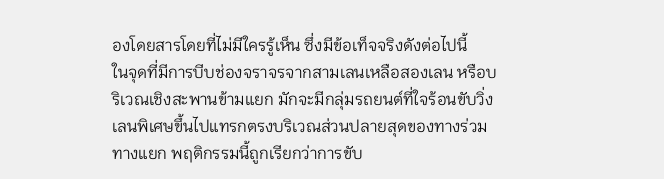องโดยสารโดยที่ไม่มีใครรู้เห็น ซึ่งมีข้อเท็จจริงดังต่อไปนี้
ในจุดที่มีการบีบช่องจราจรจากสามเลนเหลือสองเลน หรือบริเวณเชิงสะพานข้ามแยก มักจะมีกลุ่มรถยนต์ที่ใจร้อนขับวิ่งเลนพิเศษขึ้นไปแทรกตรงบริเวณส่วนปลายสุดของทางร่วมทางแยก พฤติกรรมนี้ถูกเรียกว่าการขับ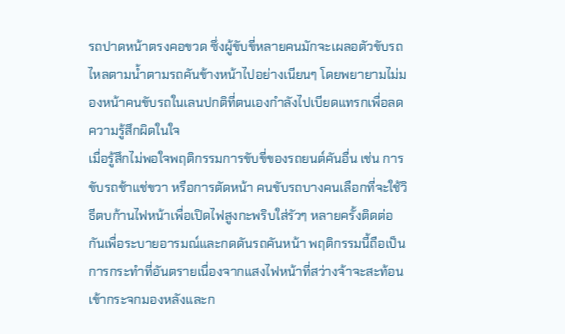รถปาดหน้าตรงคอขวด ซึ่งผู้ขับขี่หลายคนมักจะเผลอตัวขับรถไหลตามน้ำตามรถคันข้างหน้าไปอย่างเนียนๆ โดยพยายามไม่มองหน้าคนขับรถในเลนปกติที่ตนเองกำลังไปเบียดแทรกเพื่อลดความรู้สึกผิดในใจ
เมื่อรู้สึกไม่พอใจพฤติกรรมการขับขี่ของรถยนต์คันอื่น เช่น การขับรถช้าแช่ขวา หรือการตัดหน้า คนขับรถบางคนเลือกที่จะใช้วิธีตบก้านไฟหน้าเพื่อเปิดไฟสูงกะพริบใส่รัวๆ หลายครั้งติดต่อกันเพื่อระบายอารมณ์และกดดันรถคันหน้า พฤติกรรมนี้ถือเป็นการกระทำที่อันตรายเนื่องจากแสงไฟหน้าที่สว่างจ้าจะสะท้อนเข้ากระจกมองหลังและก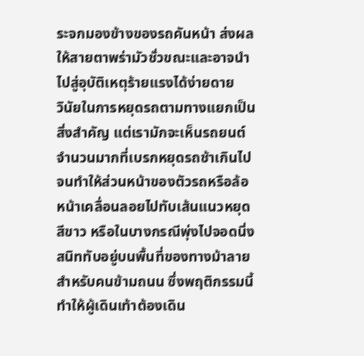ระจกมองข้างของรถคันหน้า ส่งผลให้สายตาพร่ามัวชั่วขณะและอาจนำไปสู่อุบัติเหตุร้ายแรงได้ง่ายดาย
วินัยในการหยุดรถตามทางแยกเป็นสิ่งสำคัญ แต่เรามักจะเห็นรถยนต์จำนวนมากที่เบรกหยุดรถช้าเกินไปจนทำให้ส่วนหน้าของตัวรถหรือล้อหน้าเคลื่อนลอยไปทับเส้นแนวหยุดสีขาว หรือในบางกรณีพุ่งไปจอดนิ่งสนิททับอยู่บนพื้นที่ของทางม้าลายสำหรับคนข้ามถนน ซึ่งพฤติกรรมนี้ทำให้ผู้เดินเท้าต้องเดิน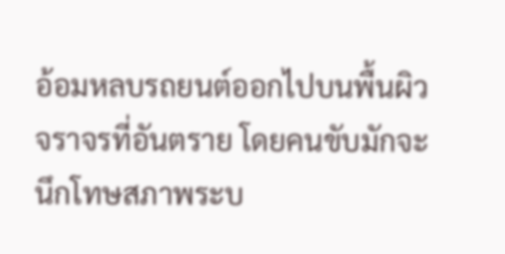อ้อมหลบรถยนต์ออกไปบนพื้นผิวจราจรที่อันตราย โดยคนขับมักจะนึกโทษสภาพระบ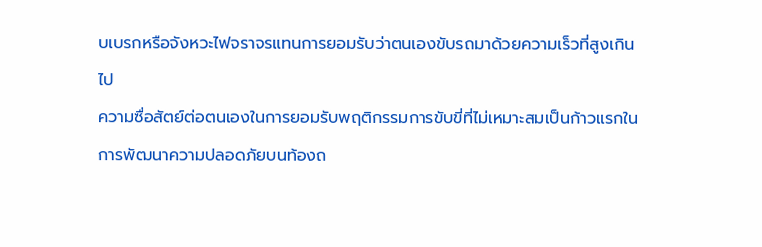บเบรกหรือจังหวะไฟจราจรแทนการยอมรับว่าตนเองขับรถมาด้วยความเร็วที่สูงเกินไป
ความซื่อสัตย์ต่อตนเองในการยอมรับพฤติกรรมการขับขี่ที่ไม่เหมาะสมเป็นก้าวแรกในการพัฒนาความปลอดภัยบนท้องถ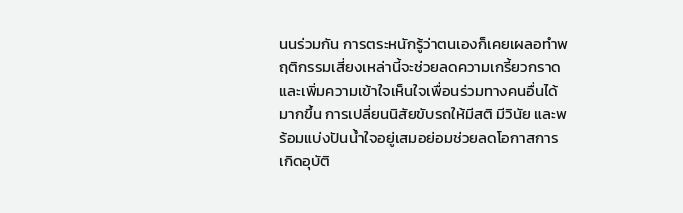นนร่วมกัน การตระหนักรู้ว่าตนเองก็เคยเผลอทำพฤติกรรมเสี่ยงเหล่านี้จะช่วยลดความเกรี้ยวกราดและเพิ่มความเข้าใจเห็นใจเพื่อนร่วมทางคนอื่นได้มากขึ้น การเปลี่ยนนิสัยขับรถให้มีสติ มีวินัย และพร้อมแบ่งปันน้ำใจอยู่เสมอย่อมช่วยลดโอกาสการเกิดอุบัติ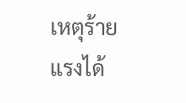เหตุร้ายแรงได้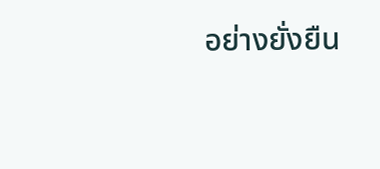อย่างยั่งยืน